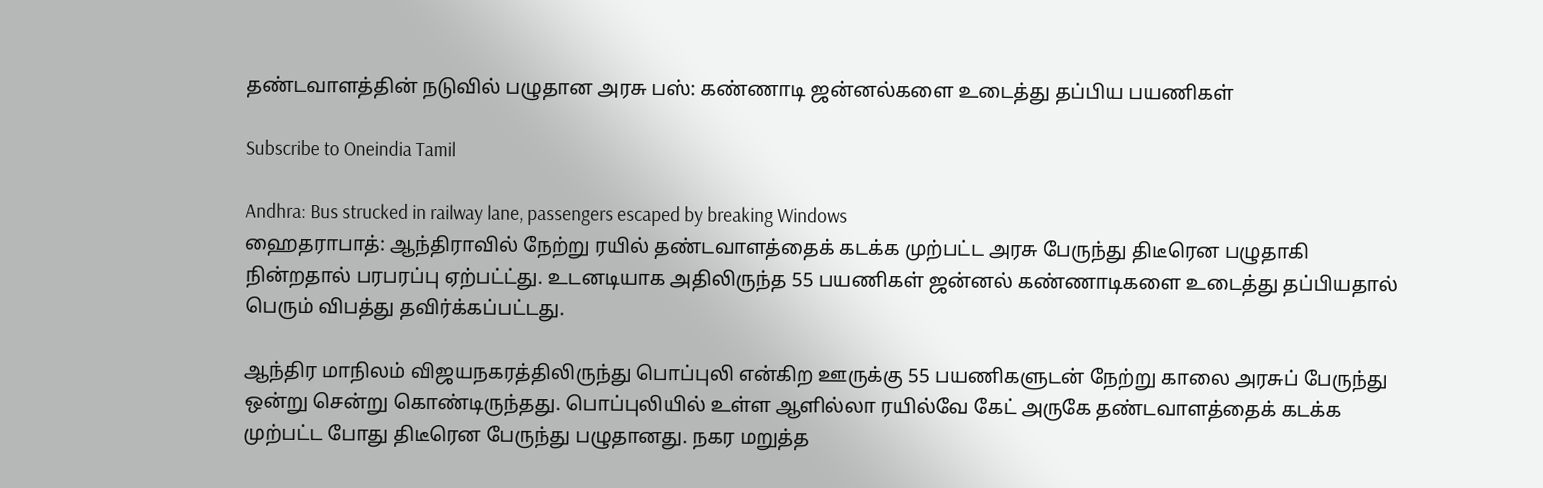தண்டவாளத்தின் நடுவில் பழுதான அரசு பஸ்: கண்ணாடி ஜன்னல்களை உடைத்து தப்பிய பயணிகள்

Subscribe to Oneindia Tamil

Andhra: Bus strucked in railway lane, passengers escaped by breaking Windows
ஹைதராபாத்: ஆந்திராவில் நேற்று ரயில் தண்டவாளத்தைக் கடக்க முற்பட்ட அரசு பேருந்து திடீரென பழுதாகி நின்றதால் பரபரப்பு ஏற்பட்ட்து. உடனடியாக அதிலிருந்த 55 பயணிகள் ஜன்னல் கண்ணாடிகளை உடைத்து தப்பியதால் பெரும் விபத்து தவிர்க்கப்பட்டது.

ஆந்திர மாநிலம் விஜயநகரத்திலிருந்து பொப்புலி என்கிற ஊருக்கு 55 பயணிகளுடன் நேற்று காலை அரசுப் பேருந்து ஒன்று சென்று கொண்டிருந்தது. பொப்புலியில் உள்ள ஆளில்லா ரயில்வே கேட் அருகே தண்டவாளத்தைக் கடக்க முற்பட்ட போது திடீரென பேருந்து பழுதானது. நகர மறுத்த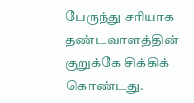பேருந்து சரியாக தண்டவாளத்தின் குறுக்கே சிக்கிக் கொண்டது.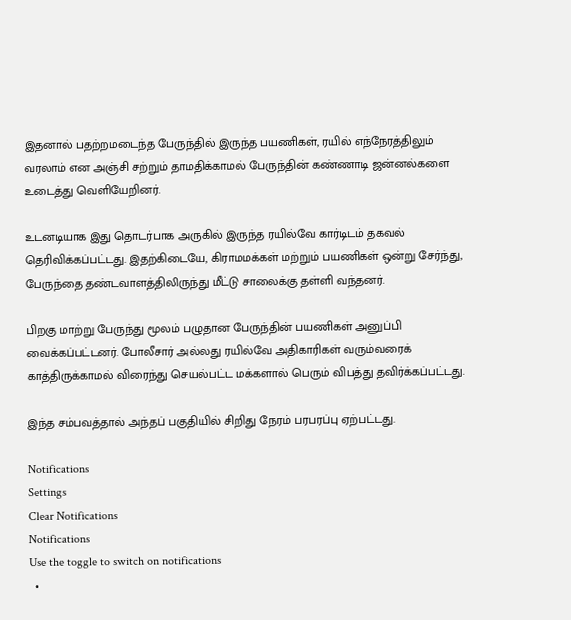இதனால் பதற்றமடைந்த பேருந்தில் இருந்த பயணிகள், ரயில் எந்நேரத்திலும் வரலாம் என அஞ்சி சற்றும் தாமதிக்காமல் பேருந்தின் கண்ணாடி ஜன்னல்களை உடைத்து வெளியேறினர்.

உடனடியாக இது தொடர்பாக அருகில் இருந்த ரயில்வே கார்டிடம் தகவல் தெரிவிக்கப்பட்டது. இதற்கிடையே, கிராமமக்கள் மற்றும் பயணிகள் ஒன்று சேர்ந்து, பேருந்தை தண்டவாளத்திலிருந்து மீட்டு சாலைக்கு தள்ளி வந்தனர்.

பிறகு மாற்று பேருந்து மூலம் பழுதான பேருந்தின் பயணிகள் அனுப்பி வைக்கப்பட்டனர். போலீசார் அல்லது ரயில்வே அதிகாரிகள் வரும்வரைக் காத்திருக்காமல் விரைந்து செயல்பட்ட மக்களால் பெரும் விபத்து தவிர்க்கப்பட்டது.

இந்த சம்பவத்தால் அந்தப் பகுதியில் சிறிது நேரம் பரபரப்பு ஏற்பட்டது.

Notifications
Settings
Clear Notifications
Notifications
Use the toggle to switch on notifications
  •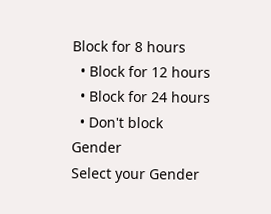Block for 8 hours
  • Block for 12 hours
  • Block for 24 hours
  • Don't block
Gender
Select your Gender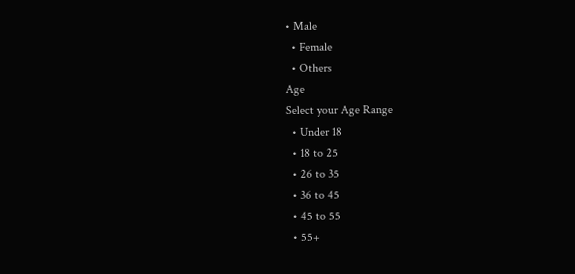• Male
  • Female
  • Others
Age
Select your Age Range
  • Under 18
  • 18 to 25
  • 26 to 35
  • 36 to 45
  • 45 to 55
  • 55+